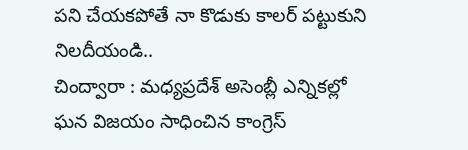పని చేయకపోతే నా కొడుకు కాలర్ పట్టుకుని నిలదీయండి..
చింద్వారా : మధ్యప్రదేశ్ అసెంబ్లీ ఎన్నికల్లో ఘన విజయం సాధించిన కాంగ్రెస్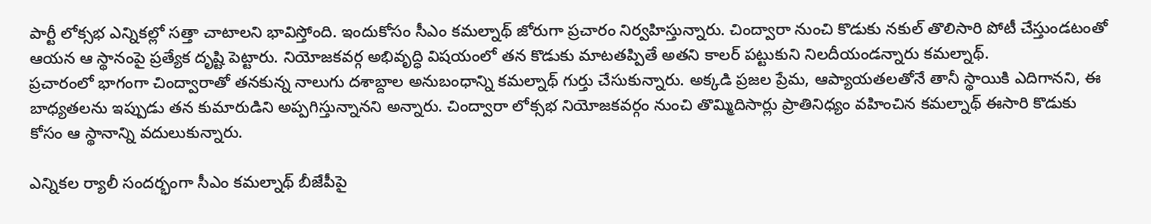పార్టీ లోక్సభ ఎన్నికల్లో సత్తా చాటాలని భావిస్తోంది. ఇందుకోసం సీఎం కమల్నాథ్ జోరుగా ప్రచారం నిర్వహిస్తున్నారు. చింద్వారా నుంచి కొడుకు నకుల్ తొలిసారి పోటీ చేస్తుండటంతో ఆయన ఆ స్థానంపై ప్రత్యేక దృష్టి పెట్టారు. నియోజకవర్గ అభివృద్ధి విషయంలో తన కొడుకు మాటతప్పితే అతని కాలర్ పట్టుకుని నిలదీయండన్నారు కమల్నాథ్.
ప్రచారంలో భాగంగా చింద్వారాతో తనకున్న నాలుగు దశాబ్దాల అనుబంధాన్ని కమల్నాథ్ గుర్తు చేసుకున్నారు. అక్కడి ప్రజల ప్రేమ, ఆప్యాయతలతోనే తానీ స్థాయికి ఎదిగానని, ఈ బాధ్యతలను ఇప్పుడు తన కుమారుడిని అప్పగిస్తున్నానని అన్నారు. చింద్వారా లోక్సభ నియోజకవర్గం నుంచి తొమ్మిదిసార్లు ప్రాతినిధ్యం వహించిన కమల్నాథ్ ఈసారి కొడుకు కోసం ఆ స్థానాన్ని వదులుకున్నారు.

ఎన్నికల ర్యాలీ సందర్భంగా సీఎం కమల్నాథ్ బీజేపీపై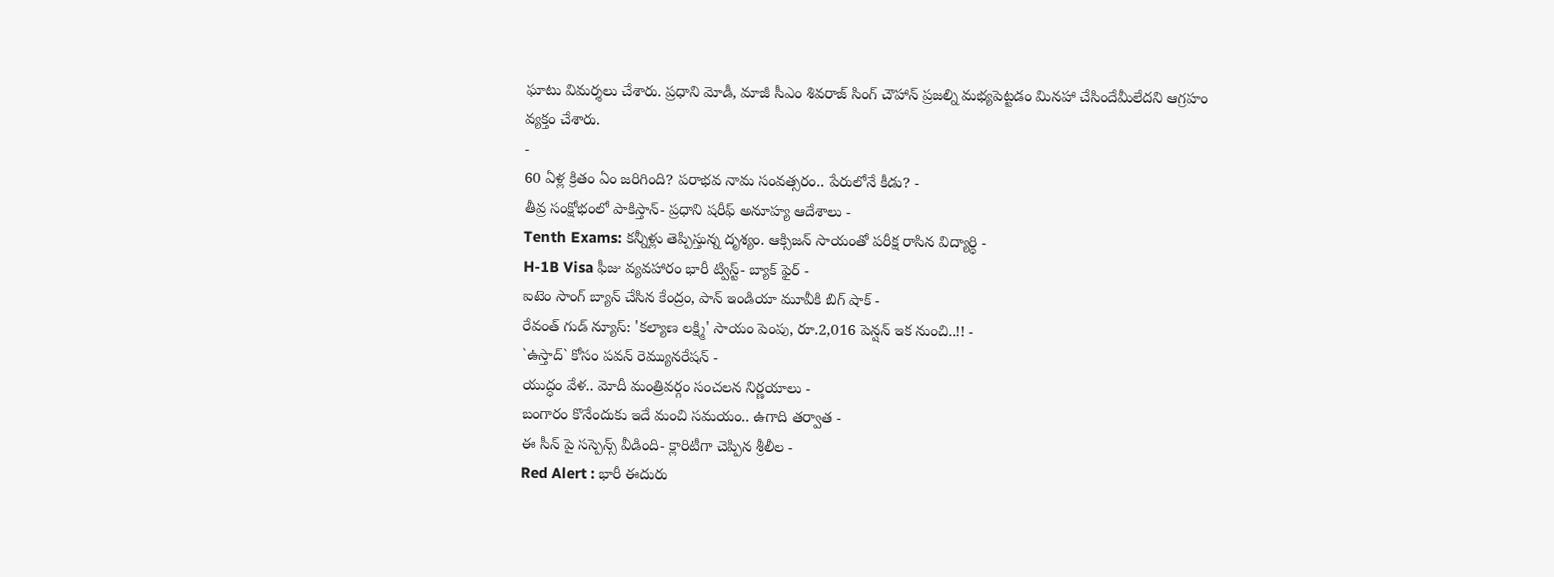ఘాటు విమర్శలు చేశారు. ప్రధాని మోడీ, మాజీ సీఎం శివరాజ్ సింగ్ చౌహాన్ ప్రజల్ని మభ్యపెట్టడం మినహా చేసిందేమీలేదని ఆగ్రహం వ్యక్తం చేశారు.
-
60 ఏళ్ల క్రితం ఏం జరిగింది? పరాభవ నామ సంవత్సరం.. పేరులోనే కీడు? -
తీవ్ర సంక్షోభంలో పాకిస్తాన్- ప్రధాని షరీఫ్ అనూహ్య ఆదేశాలు -
Tenth Exams: కన్నీళ్లు తెప్పిస్తున్న దృశ్యం. ఆక్సిజన్ సాయంతో పరీక్ష రాసిన విద్యార్ధి -
H-1B Visa ఫీజు వ్యవహారం భారీ ట్విస్ట్- బ్యాక్ ఫైర్ -
ఐటెం సాంగ్ బ్యాన్ చేసిన కేంద్రం, పాన్ ఇండియా మూవీకి బిగ్ షాక్ -
రేవంత్ గుడ్ న్యూస్: 'కల్యాణ లక్ష్మి' సాయం పెంపు, రూ.2,016 పెన్షన్ ఇక నుంచి..!! -
`ఉస్తాద్` కోసం పవన్ రెమ్యునరేషన్ -
యుద్ధం వేళ.. మోదీ మంత్రివర్గం సంచలన నిర్ణయాలు -
బంగారం కొనేందుకు ఇదే మంచి సమయం.. ఉగాది తర్వాత -
ఈ సీన్ పై సస్పెన్స్ వీడింది- క్లారిటీగా చెప్పిన శ్రీలీల -
Red Alert : భారీ ఈదురు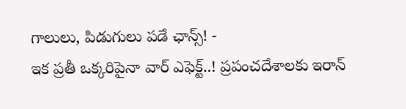గాలులు, పిడుగులు పడే ఛాన్స్! -
ఇక ప్రతీ ఒక్కరిపైనా వార్ ఎఫెక్ట్..! ప్రపంచదేశాలకు ఇరాన్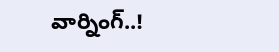వార్నింగ్..!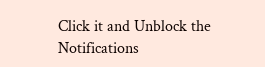Click it and Unblock the Notifications